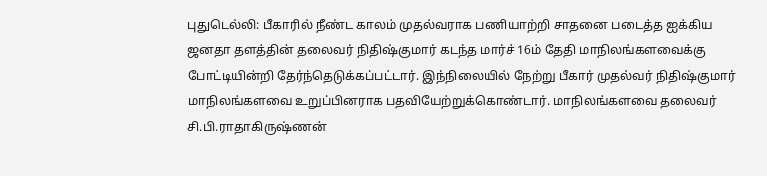புதுடெல்லி: பீகாரில் நீண்ட காலம் முதல்வராக பணியாற்றி சாதனை படைத்த ஐக்கிய ஜனதா தளத்தின் தலைவர் நிதிஷ்குமார் கடந்த மார்ச் 16ம் தேதி மாநிலங்களவைக்கு போட்டியின்றி தேர்ந்தெடுக்கப்பட்டார். இந்நிலையில் நேற்று பீகார் முதல்வர் நிதிஷ்குமார் மாநிலங்களவை உறுப்பினராக பதவியேற்றுக்கொண்டார். மாநிலங்களவை தலைவர் சி.பி.ராதாகிருஷ்ணன்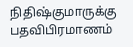நிதிஷ்குமாருக்கு பதவிபிரமாணம்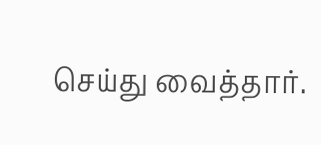செய்து வைத்தார்.